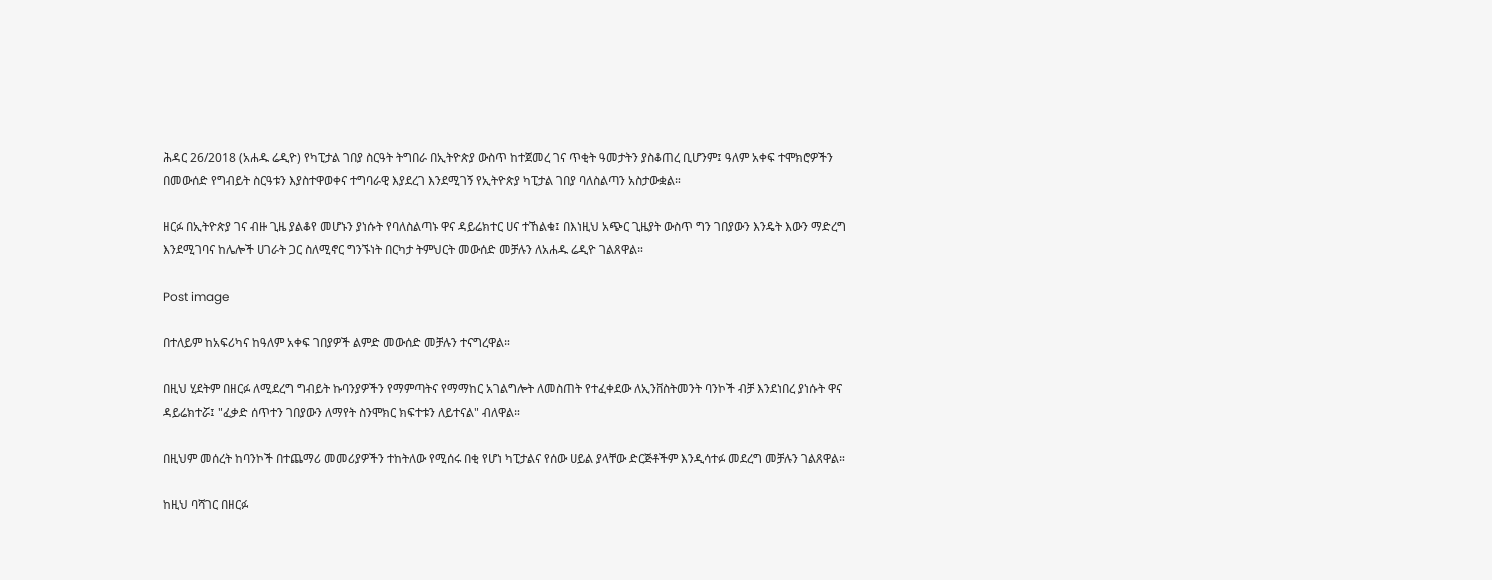ሕዳር 26/2018 (አሐዱ ሬዲዮ) የካፒታል ገበያ ስርዓት ትግበራ በኢትዮጵያ ውስጥ ከተጀመረ ገና ጥቂት ዓመታትን ያስቆጠረ ቢሆንም፤ ዓለም አቀፍ ተሞክሮዎችን በመውሰድ የግብይት ስርዓቱን እያስተዋወቀና ተግባራዊ እያደረገ እንደሚገኝ የኢትዮጵያ ካፒታል ገበያ ባለስልጣን አስታውቋል።

ዘርፉ በኢትዮጵያ ገና ብዙ ጊዜ ያልቆየ መሆኑን ያነሱት የባለስልጣኑ ዋና ዳይሬክተር ሀና ተኸልቁ፤ በእነዚህ አጭር ጊዜያት ውስጥ ግን ገበያውን እንዴት እውን ማድረግ እንደሚገባና ከሌሎች ሀገራት ጋር ስለሚኖር ግንኙነት በርካታ ትምህርት መውሰድ መቻሉን ለአሐዱ ሬዲዮ ገልጸዋል።

Post image

በተለይም ከአፍሪካና ከዓለም አቀፍ ገበያዎች ልምድ መውሰድ መቻሉን ተናግረዋል።

በዚህ ሂደትም በዘርፉ ለሚደረግ ግብይት ኩባንያዎችን የማምጣትና የማማከር አገልግሎት ለመስጠት የተፈቀደው ለኢንቨስትመንት ባንኮች ብቻ እንደነበረ ያነሱት ዋና ዳይሬክተሯ፤ "ፈቃድ ሰጥተን ገበያውን ለማየት ስንሞክር ክፍተቱን ለይተናል" ብለዋል።

በዚህም መሰረት ከባንኮች በተጨማሪ መመሪያዎችን ተከትለው የሚሰሩ በቂ የሆነ ካፒታልና የሰው ሀይል ያላቸው ድርጅቶችም እንዲሳተፉ መደረግ መቻሉን ገልጸዋል።

ከዚህ ባሻገር በዘርፉ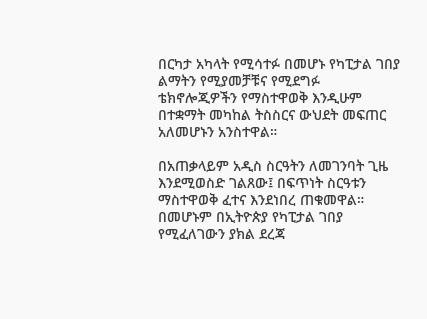በርካታ አካላት የሚሳተፉ በመሆኑ የካፒታል ገበያ ልማትን የሚያመቻቹና የሚደግፉ ቴክኖሎጂዎችን የማስተዋወቅ እንዲሁም በተቋማት መካከል ትስስርና ውህደት መፍጠር አለመሆኑን አንስተዋል።

በአጠቃላይም አዲስ ስርዓትን ለመገንባት ጊዜ እንደሚወስድ ገልጸው፤ በፍጥነት ስርዓቱን ማስተዋወቅ ፈተና እንደነበረ ጠቁመዋል። በመሆኑም በኢትዮጵያ የካፒታል ገበያ የሚፈለገውን ያክል ደረጃ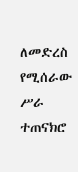ለመድረስ የሚሰራው ሥራ ተጠናክሮ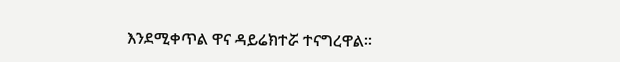እንደሚቀጥል ዋና ዳይሬክተሯ ተናግረዋል።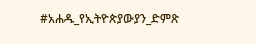#አሐዱ_የኢትዮጵያውያን_ድምጽ